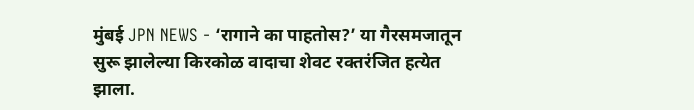मुंबई JPN NEWS - ‘रागाने का पाहतोस?’ या गैरसमजातून सुरू झालेल्या किरकोळ वादाचा शेवट रक्तरंजित हत्येत झाला.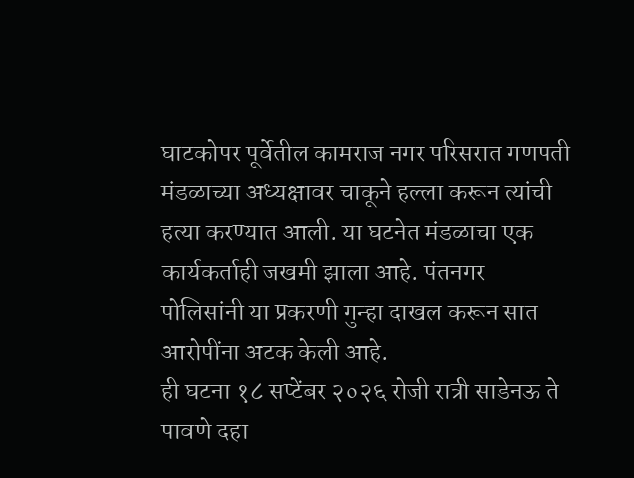घाटकोपर पूर्वेतील कामराज नगर परिसरात गणपती मंडळाच्या अध्यक्षावर चाकूने हल्ला करून त्यांची हत्या करण्यात आली. या घटनेत मंडळाचा एक कार्यकर्ताही जखमी झाला आहे. पंतनगर पोलिसांनी या प्रकरणी गुन्हा दाखल करून सात आरोपींना अटक केली आहे.
ही घटना १८ सप्टेंबर २०२६ रोजी रात्री साडेनऊ ते पावणे दहा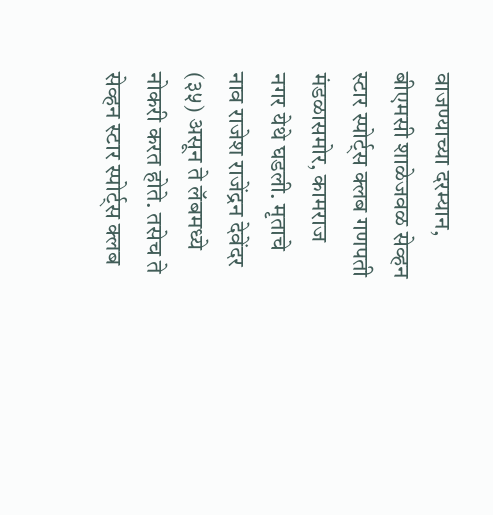वाजण्याच्या दरम्यान, बीएमसी शाळेजवळ सेव्हन स्टार स्पोर्ट्स क्लब गणपती मंडळासमोर, कामराज नगर येथे घडली. मृताचे नाव राजेश राजेंद्रन देवेंदर (३५) असून ते लॅबमध्ये नोकरी करत होते. तसेच ते सेव्हन स्टार स्पोर्ट्स क्लब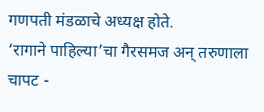गणपती मंडळाचे अध्यक्ष होते.
‘रागाने पाहिल्या’चा गैरसमज अन् तरुणाला चापट -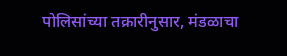पोलिसांच्या तक्रारीनुसार, मंडळाचा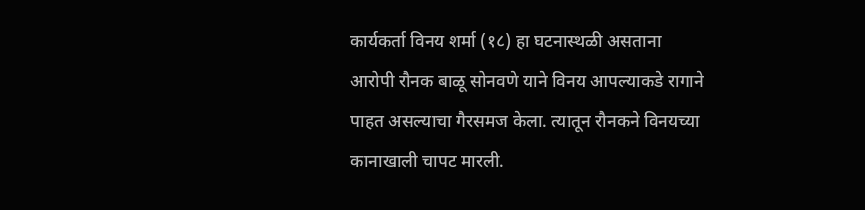कार्यकर्ता विनय शर्मा (१८) हा घटनास्थळी असताना आरोपी रौनक बाळू सोनवणे याने विनय आपल्याकडे रागाने पाहत असल्याचा गैरसमज केला. त्यातून रौनकने विनयच्या कानाखाली चापट मारली.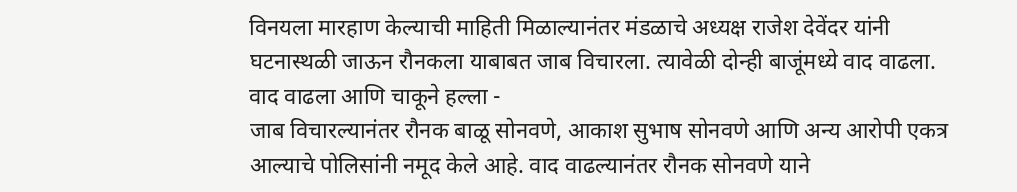विनयला मारहाण केल्याची माहिती मिळाल्यानंतर मंडळाचे अध्यक्ष राजेश देवेंदर यांनी घटनास्थळी जाऊन रौनकला याबाबत जाब विचारला. त्यावेळी दोन्ही बाजूंमध्ये वाद वाढला.
वाद वाढला आणि चाकूने हल्ला -
जाब विचारल्यानंतर रौनक बाळू सोनवणे, आकाश सुभाष सोनवणे आणि अन्य आरोपी एकत्र आल्याचे पोलिसांनी नमूद केले आहे. वाद वाढल्यानंतर रौनक सोनवणे याने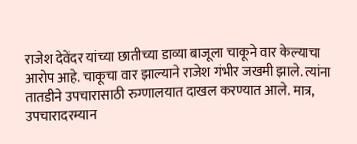राजेश देवेंदर यांच्या छातीच्या डाव्या बाजूला चाकूने वार केल्याचा आरोप आहे. चाकूचा वार झाल्याने राजेश गंभीर जखमी झाले. त्यांना तातडीने उपचारासाठी रुग्णालयात दाखल करण्यात आले. मात्र, उपचारादरम्यान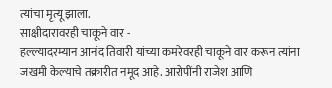त्यांचा मृत्यू झाला.
साक्षीदारावरही चाकूने वार -
हल्ल्यादरम्यान आनंद तिवारी यांच्या कमरेवरही चाकूने वार करून त्यांना जखमी केल्याचे तक्रारीत नमूद आहे. आरोपींनी राजेश आणि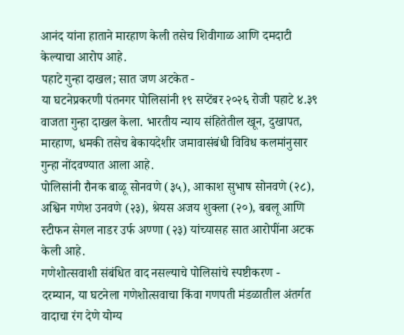आनंद यांना हाताने मारहाण केली तसेच शिवीगाळ आणि दमदाटी केल्याचा आरोप आहे.
पहाटे गुन्हा दाखल; सात जण अटकेत -
या घटनेप्रकरणी पंतनगर पोलिसांनी १९ सप्टेंबर २०२६ रोजी पहाटे ४.३९ वाजता गुन्हा दाखल केला. भारतीय न्याय संहितेतील खून, दुखापत, मारहाण, धमकी तसेच बेकायदेशीर जमावासंबंधी विविध कलमांनुसार गुन्हा नोंदवण्यात आला आहे.
पोलिसांनी रौनक बाळू सोनवणे (३५), आकाश सुभाष सोनवणे (२८), अश्विन गणेश उनवणे (२३), श्रेयस अजय शुक्ला (२०), बबलू आणि स्टीफन सेगल नाडर उर्फ अण्णा (२३) यांच्यासह सात आरोपींना अटक केली आहे.
गणेशोत्सवाशी संबंधित वाद नसल्याचे पोलिसांचे स्पष्टीकरण -
दरम्यान, या घटनेला गणेशोत्सवाचा किंवा गणपती मंडळातील अंतर्गत वादाचा रंग देणे योग्य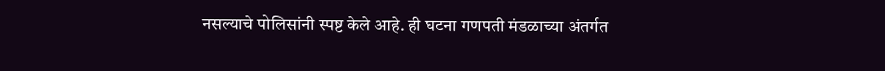नसल्याचे पोलिसांनी स्पष्ट केले आहे. ही घटना गणपती मंडळाच्या अंतर्गत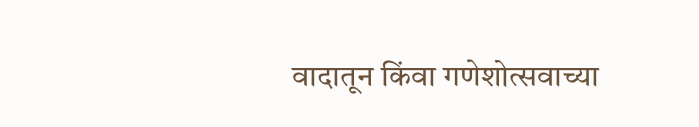वादातून किंवा गणेशोत्सवाच्या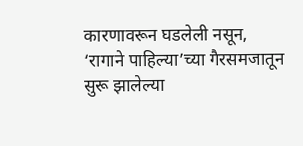कारणावरून घडलेली नसून, ‘रागाने पाहिल्या’च्या गैरसमजातून सुरू झालेल्या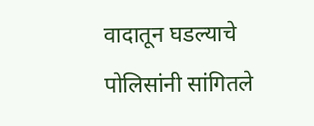वादातून घडल्याचे पोलिसांनी सांगितले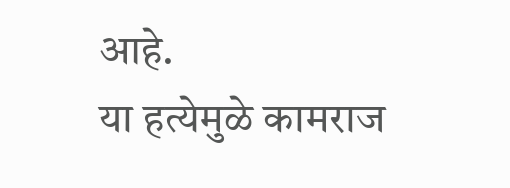आहे.
या हत्येमुळे कामराज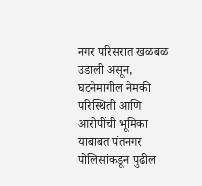नगर परिसरात खळबळ उडाली असून, घटनेमागील नेमकी परिस्थिती आणि आरोपींची भूमिका याबाबत पंतनगर पोलिसांकडून पुढील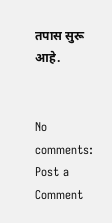तपास सुरू आहे.


No comments:
Post a Comment